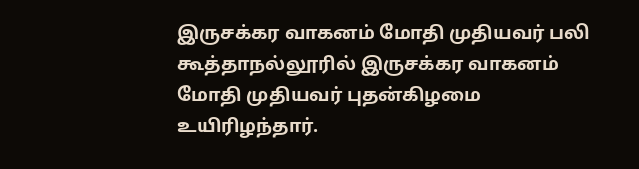இருசக்கர வாகனம் மோதி முதியவர் பலி
கூத்தாநல்லூரில் இருசக்கர வாகனம் மோதி முதியவர் புதன்கிழமை உயிரிழந்தார்.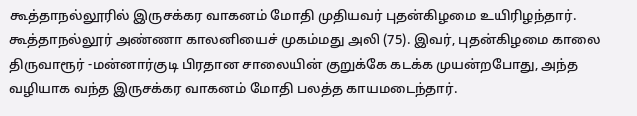கூத்தாநல்லூரில் இருசக்கர வாகனம் மோதி முதியவர் புதன்கிழமை உயிரிழந்தார்.
கூத்தாநல்லூர் அண்ணா காலனியைச் முகம்மது அலி (75). இவர், புதன்கிழமை காலை திருவாரூர் -மன்னார்குடி பிரதான சாலையின் குறுக்கே கடக்க முயன்றபோது, அந்த வழியாக வந்த இருசக்கர வாகனம் மோதி பலத்த காயமடைந்தார்.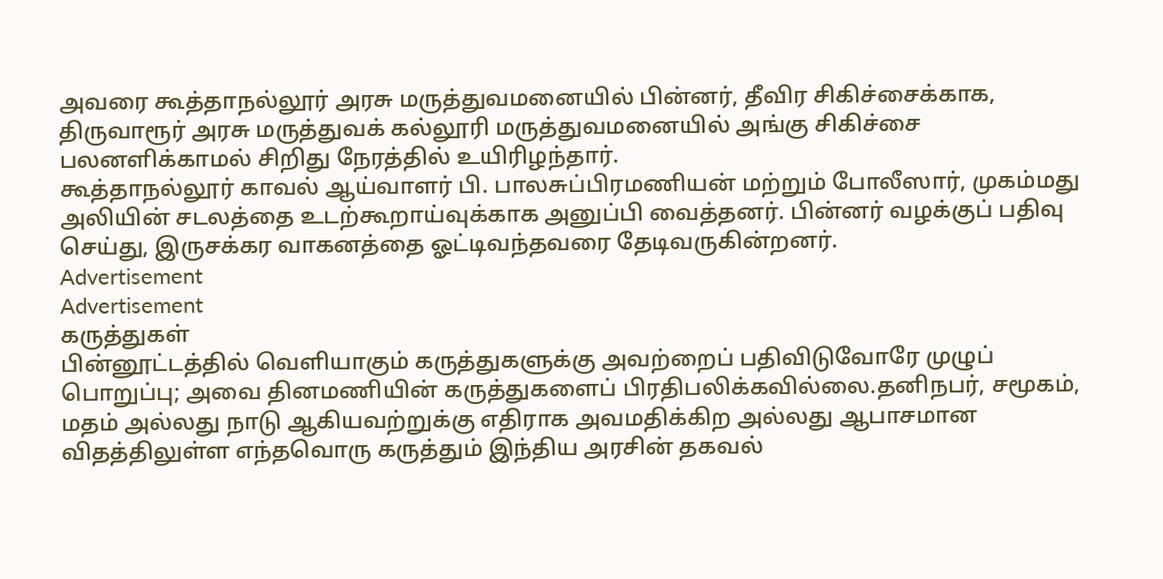அவரை கூத்தாநல்லூர் அரசு மருத்துவமனையில் பின்னர், தீவிர சிகிச்சைக்காக, திருவாரூர் அரசு மருத்துவக் கல்லூரி மருத்துவமனையில் அங்கு சிகிச்சை பலனளிக்காமல் சிறிது நேரத்தில் உயிரிழந்தார்.
கூத்தாநல்லூர் காவல் ஆய்வாளர் பி. பாலசுப்பிரமணியன் மற்றும் போலீஸார், முகம்மது அலியின் சடலத்தை உடற்கூறாய்வுக்காக அனுப்பி வைத்தனர். பின்னர் வழக்குப் பதிவு செய்து, இருசக்கர வாகனத்தை ஓட்டிவந்தவரை தேடிவருகின்றனர்.
Advertisement
Advertisement
கருத்துகள்
பின்னூட்டத்தில் வெளியாகும் கருத்துகளுக்கு அவற்றைப் பதிவிடுவோரே முழுப் பொறுப்பு; அவை தினமணியின் கருத்துகளைப் பிரதிபலிக்கவில்லை.தனிநபர், சமூகம், மதம் அல்லது நாடு ஆகியவற்றுக்கு எதிராக அவமதிக்கிற அல்லது ஆபாசமான விதத்திலுள்ள எந்தவொரு கருத்தும் இந்திய அரசின் தகவல்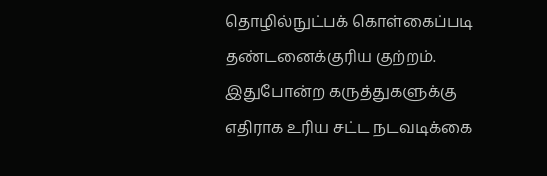தொழில்நுட்பக் கொள்கைப்படி தண்டனைக்குரிய குற்றம். இதுபோன்ற கருத்துகளுக்கு எதிராக உரிய சட்ட நடவடிக்கை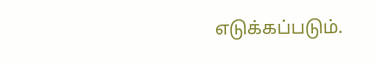எடுக்கப்படும்.